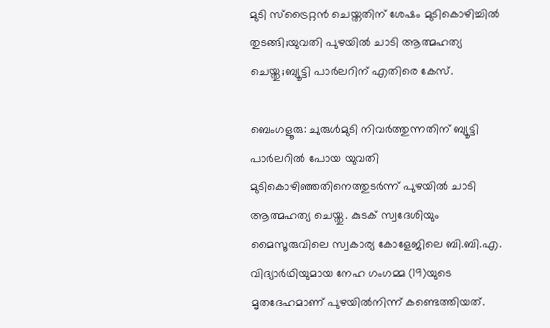മുടി സ്ട്രൈറ്റൻ ചെയ്തതിന് ശേഷം മുടികൊഴിച്ചിൽ തുടങ്ങി;യുവതി പുഴയിൽ ചാടി ആത്മഹത്യ ചെയ്തു;ബ്യൂട്ടി പാർലറിന് എതിരെ കേസ്.

ബെംഗളൂരു: ചുരുൾമുടി നിവർത്തുന്നതിന് ബ്യൂട്ടി പാർലറിൽ പോയ യുവതി മുടികൊഴിഞ്ഞതിനെത്തുടർന്ന് പുഴയിൽ ചാടി ആത്മഹത്യ ചെയ്തു. കുടക് സ്വദേശിയും മൈസൂരുവിലെ സ്വകാര്യ കോളേജിലെ ബി.ബി.എ. വിദ്യാർഥിയുമായ നേഹ ഗംഗമ്മ (19)യുടെ മൃതദേഹമാണ് പുഴയിൽനിന്ന് കണ്ടെത്തിയത്.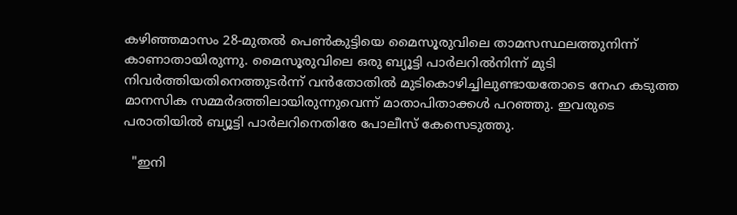കഴിഞ്ഞമാസം 28-മുതൽ പെൺകുട്ടിയെ മൈസൂരുവിലെ താമസസ്ഥലത്തുനിന്ന് കാണാതായിരുന്നു. മൈസൂരുവിലെ ഒരു ബ്യൂട്ടി പാർലറിൽനിന്ന് മുടി നിവർത്തിയതിനെത്തുടർന്ന് വൻതോതിൽ മുടികൊഴിച്ചിലുണ്ടായതോടെ നേഹ കടുത്ത മാനസിക സമ്മർദത്തിലായിരുന്നുവെന്ന് മാതാപിതാക്കൾ പറഞ്ഞു. ഇവരുടെ പരാതിയിൽ ബ്യൂട്ടി പാർലറിനെതിരേ പോലീസ് കേസെടുത്തു.

  "ഇനി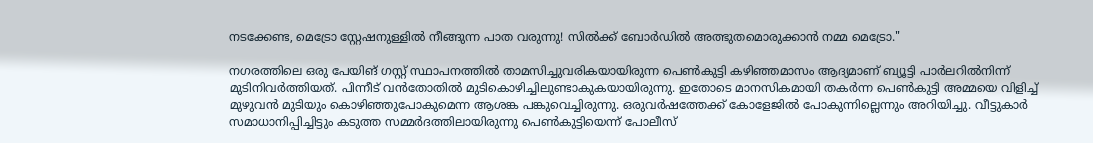നടക്കേണ്ട, മെട്രോ സ്റ്റേഷനുള്ളിൽ നീങ്ങുന്ന പാത വരുന്നു! സിൽക്ക് ബോർഡിൽ അത്ഭുതമൊരുക്കാൻ നമ്മ മെട്രോ."

നഗരത്തിലെ ഒരു പേയിങ്‌ ഗസ്റ്റ് സ്ഥാപനത്തിൽ താമസിച്ചുവരികയായിരുന്ന പെൺകുട്ടി കഴിഞ്ഞമാസം ആദ്യമാണ് ബ്യൂട്ടി പാർലറിൽനിന്ന് മുടിനിവർത്തിയത്. പിന്നീട് വൻതോതിൽ മുടികൊഴിച്ചിലുണ്ടാകുകയായിരുന്നു. ഇതോടെ മാനസികമായി തകർന്ന പെൺകുട്ടി അമ്മയെ വിളിച്ച് മുഴുവൻ മുടിയും കൊഴിഞ്ഞുപോകുമെന്ന ആശങ്ക പങ്കുവെച്ചിരുന്നു. ഒരുവർഷത്തേക്ക് കോളേജിൽ പോകുന്നില്ലെന്നും അറിയിച്ചു. വീട്ടുകാർ സമാധാനിപ്പിച്ചിട്ടും കടുത്ത സമ്മർദത്തിലായിരുന്നു പെൺകുട്ടിയെന്ന് പോലീസ്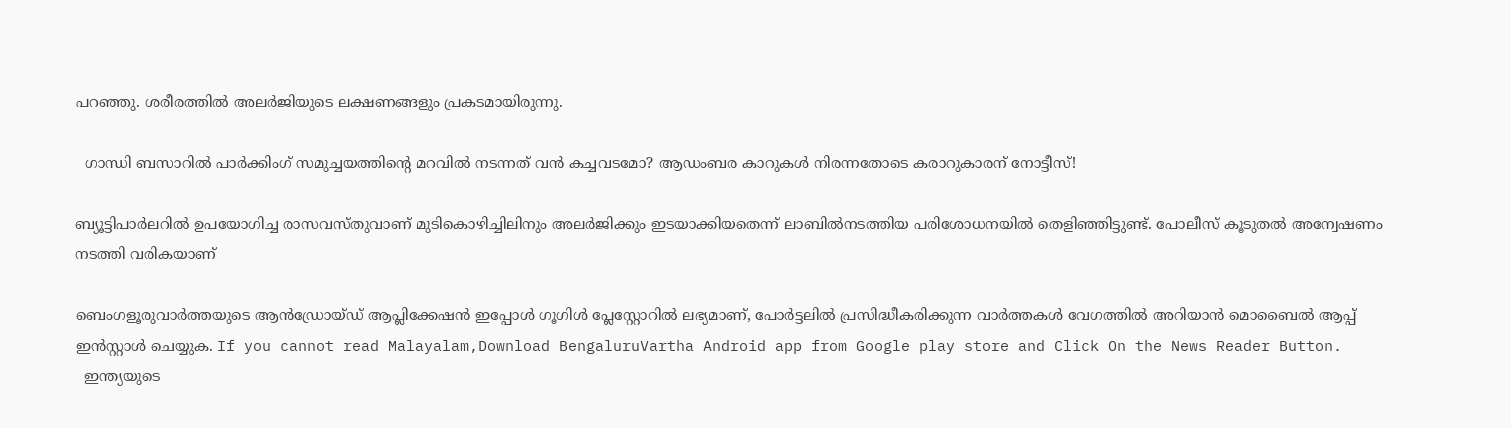പറഞ്ഞു. ശരീരത്തിൽ അലർജിയുടെ ലക്ഷണങ്ങളും പ്രകടമായിരുന്നു.

  ഗാന്ധി ബസാറിൽ പാർക്കിംഗ് സമുച്ചയത്തിന്റെ മറവിൽ നടന്നത് വൻ കച്ചവടമോ? ആഡംബര കാറുകൾ നിരന്നതോടെ കരാറുകാരന് നോട്ടീസ്!

ബ്യൂട്ടിപാർലറിൽ ഉപയോഗിച്ച രാസവസ്തുവാണ് മുടികൊഴിച്ചിലിനും അലർജിക്കും ഇടയാക്കിയതെന്ന് ലാബിൽനടത്തിയ പരിശോധനയിൽ തെളിഞ്ഞിട്ടുണ്ട്. പോലീസ് കൂടുതൽ അന്വേഷണം നടത്തി വരികയാണ്

ബെംഗളൂരുവാർത്തയുടെ ആൻഡ്രോയ്ഡ് ആപ്ലിക്കേഷൻ ഇപ്പോൾ ഗൂഗിൾ പ്ലേസ്റ്റോറിൽ ലഭ്യമാണ്, പോർട്ടലിൽ പ്രസിദ്ധീകരിക്കുന്ന വാർത്തകൾ വേഗത്തിൽ അറിയാൻ മൊബൈൽ ആപ്പ് ഇൻസ്റ്റാൾ ചെയ്യുക. If you cannot read Malayalam,Download BengaluruVartha Android app from Google play store and Click On the News Reader Button.
  ഇന്ത്യയുടെ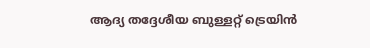ആദ്യ തദ്ദേശീയ ബുള്ളറ്റ് ട്രെയിൻ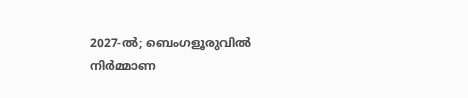2027-ൽ; ബെംഗളൂരുവിൽ നിർമ്മാണ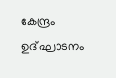കേന്ദ്രം ഉദ്ഘാടനം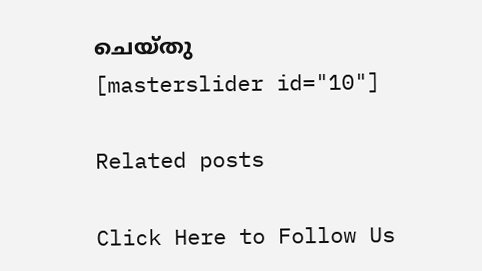ചെയ്തു
[masterslider id="10"]

Related posts

Click Here to Follow Us